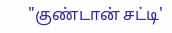"குண்டான் சட்டி'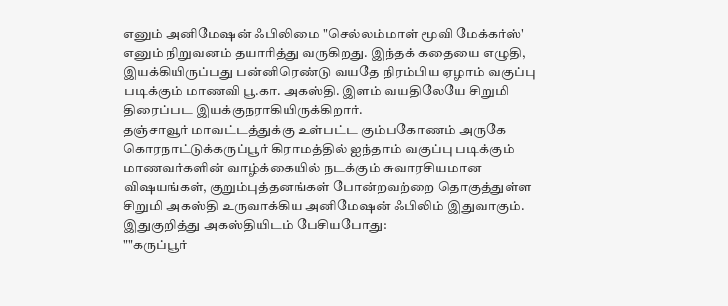எனும் அனிமேஷன் ஃபிலிமை "செல்லம்மாள் மூவி மேக்கர்ஸ்' எனும் நிறுவனம் தயாரித்து வருகிறது. இந்தக் கதையை எழுதி, இயக்கியிருப்பது பன்னிரெண்டு வயதே நிரம்பிய ஏழாம் வகுப்பு படிக்கும் மாணவி பூ.கா. அகஸ்தி. இளம் வயதிலேயே சிறுமி திரைப்பட இயக்குநராகியிருக்கிறார்.
தஞ்சாவூர் மாவட்டத்துக்கு உள்பட்ட கும்பகோணம் அருகே கொரநாட்டுக்கருப்பூர் கிராமத்தில் ஐந்தாம் வகுப்பு படிக்கும் மாணவர்களின் வாழ்க்கையில் நடக்கும் சுவாரசியமான விஷயங்கள், குறும்புத்தனங்கள் போன்றவற்றை தொகுத்துள்ள சிறுமி அகஸ்தி உருவாக்கிய அனிமேஷன் ஃபிலிம் இதுவாகும்.
இதுகுறித்து அகஸ்தியிடம் பேசியபோது:
""கருப்பூர்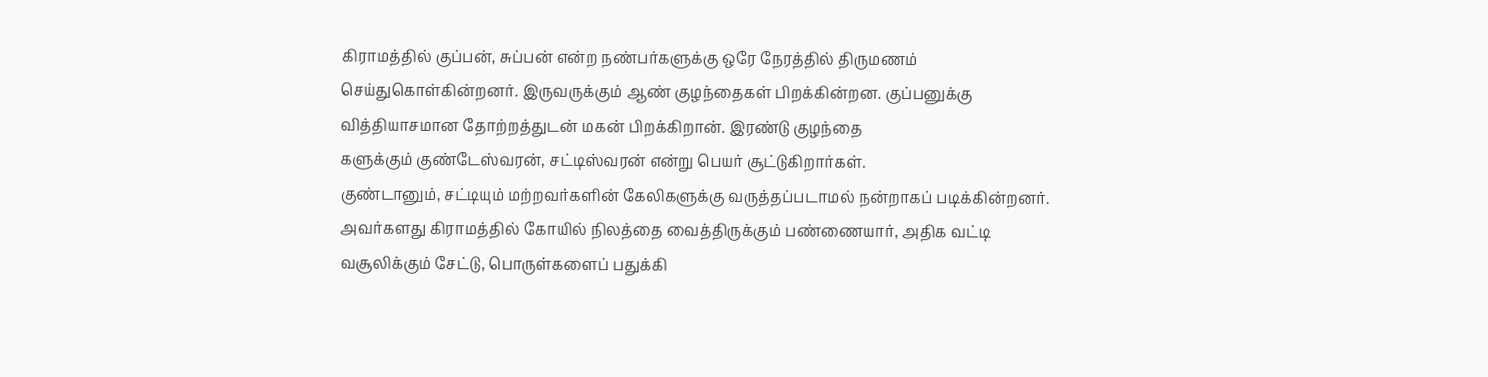கிராமத்தில் குப்பன், சுப்பன் என்ற நண்பர்களுக்கு ஒரே நேரத்தில் திருமணம் செய்துகொள்கின்றனர். இருவருக்கும் ஆண் குழந்தைகள் பிறக்கின்றன. குப்பனுக்கு வித்தியாசமான தோற்றத்துடன் மகன் பிறக்கிறான். இரண்டு குழந்தை
களுக்கும் குண்டேஸ்வரன், சட்டிஸ்வரன் என்று பெயர் சூட்டுகிறார்கள்.
குண்டானும், சட்டியும் மற்றவர்களின் கேலிகளுக்கு வருத்தப்படாமல் நன்றாகப் படிக்கின்றனர். அவர்களது கிராமத்தில் கோயில் நிலத்தை வைத்திருக்கும் பண்ணையார், அதிக வட்டி வசூலிக்கும் சேட்டு, பொருள்களைப் பதுக்கி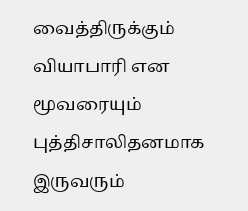வைத்திருக்கும் வியாபாரி என மூவரையும் புத்திசாலிதனமாக இருவரும்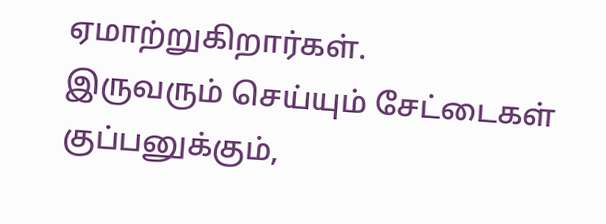ஏமாற்றுகிறார்கள்.
இருவரும் செய்யும் சேட்டைகள் குப்பனுக்கும்,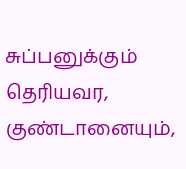சுப்பனுக்கும் தெரியவர, குண்டானையும்,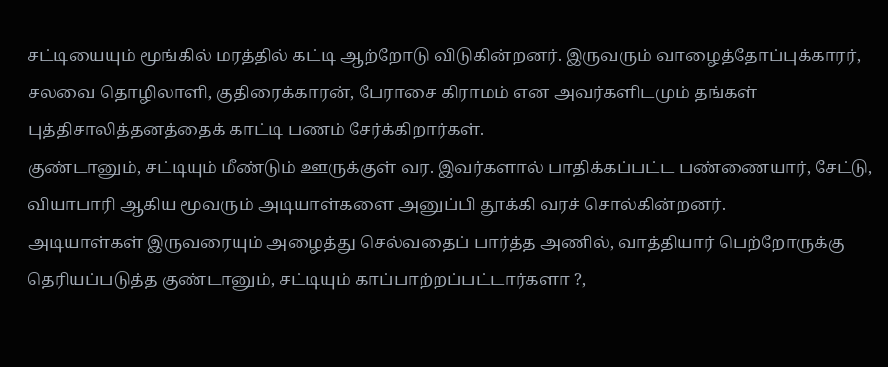சட்டியையும் மூங்கில் மரத்தில் கட்டி ஆற்றோடு விடுகின்றனர். இருவரும் வாழைத்தோப்புக்காரர், சலவை தொழிலாளி, குதிரைக்காரன், பேராசை கிராமம் என அவர்களிடமும் தங்கள் புத்திசாலித்தனத்தைக் காட்டி பணம் சேர்க்கிறார்கள்.
குண்டானும், சட்டியும் மீண்டும் ஊருக்குள் வர. இவர்களால் பாதிக்கப்பட்ட பண்ணையார், சேட்டு, வியாபாரி ஆகிய மூவரும் அடியாள்களை அனுப்பி தூக்கி வரச் சொல்கின்றனர்.
அடியாள்கள் இருவரையும் அழைத்து செல்வதைப் பார்த்த அணில், வாத்தியார் பெற்றோருக்கு தெரியப்படுத்த குண்டானும், சட்டியும் காப்பாற்றப்பட்டார்களா ?,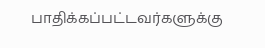பாதிக்கப்பட்டவர்களுக்கு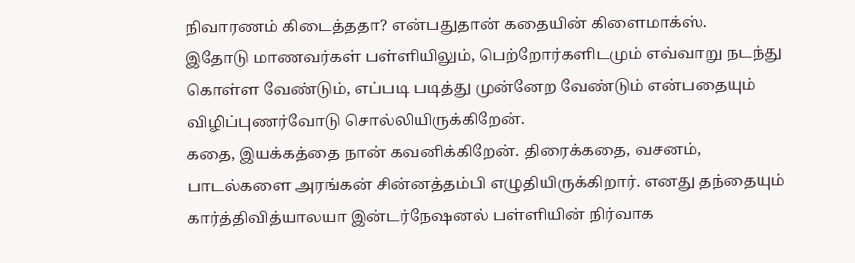நிவாரணம் கிடைத்ததா? என்பதுதான் கதையின் கிளைமாக்ஸ்.
இதோடு மாணவர்கள் பள்ளியிலும், பெற்றோர்களிடமும் எவ்வாறு நடந்து கொள்ள வேண்டும், எப்படி படித்து முன்னேற வேண்டும் என்பதையும் விழிப்புணர்வோடு சொல்லியிருக்கிறேன்.
கதை, இயக்கத்தை நான் கவனிக்கிறேன். திரைக்கதை, வசனம், பாடல்களை அரங்கன் சின்னத்தம்பி எழுதியிருக்கிறார். எனது தந்தையும் கார்த்திவித்யாலயா இன்டர்நேஷனல் பள்ளியின் நிர்வாக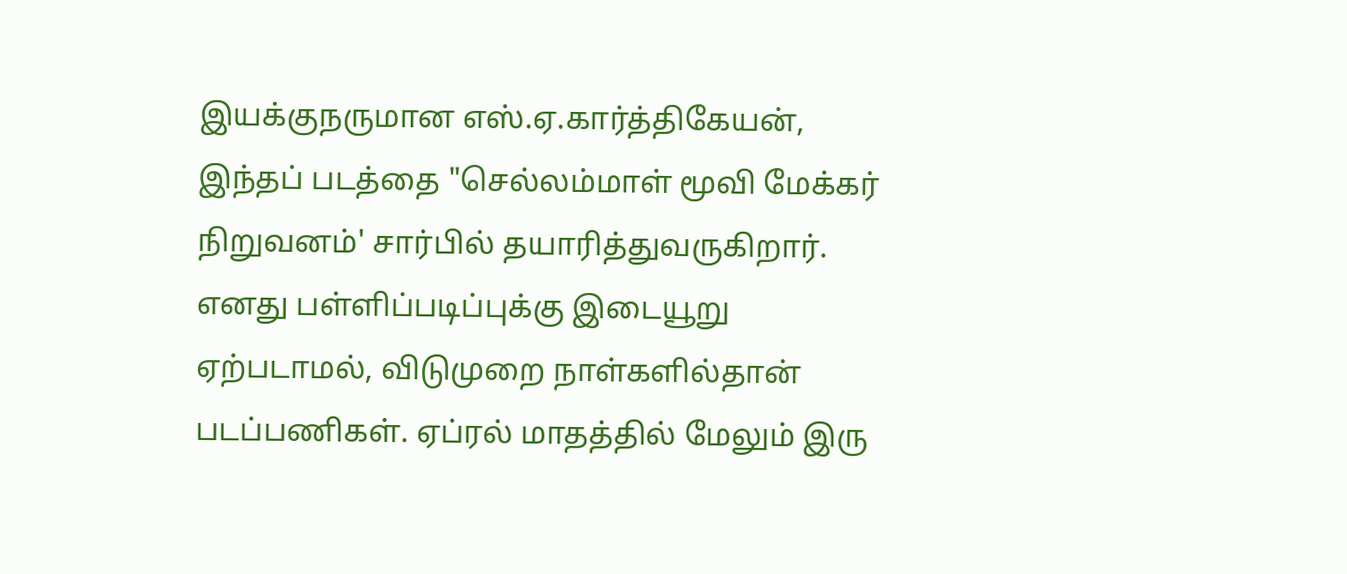இயக்குநருமான எஸ்.ஏ.கார்த்திகேயன், இந்தப் படத்தை "செல்லம்மாள் மூவி மேக்கர் நிறுவனம்' சார்பில் தயாரித்துவருகிறார்.
எனது பள்ளிப்படிப்புக்கு இடையூறு ஏற்படாமல், விடுமுறை நாள்களில்தான் படப்பணிகள். ஏப்ரல் மாதத்தில் மேலும் இரு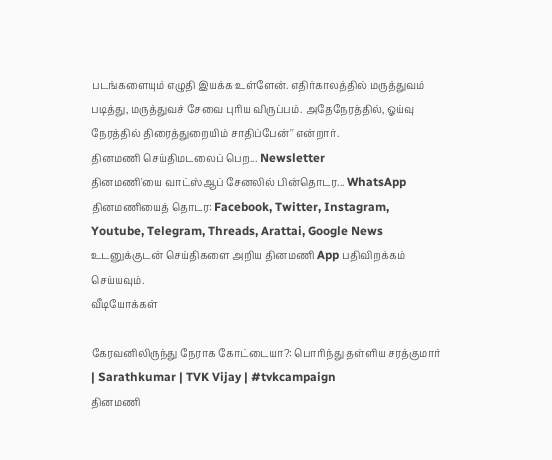படங்களையும் எழுதி இயக்க உள்ளேன். எதிர்காலத்தில் மருத்துவம் படித்து, மருத்துவச் சேவை புரிய விருப்பம். அதேநேரத்தில், ஓய்வு நேரத்தில் திரைத்துறையிம் சாதிப்பேன்'' என்றார்.
தினமணி செய்திமடலைப் பெற... Newsletter
தினமணி'யை வாட்ஸ்ஆப் சேனலில் பின்தொடர... WhatsApp
தினமணியைத் தொடர: Facebook, Twitter, Instagram, Youtube, Telegram, Threads, Arattai, Google News
உடனுக்குடன் செய்திகளை அறிய தினமணி App பதிவிறக்கம் செய்யவும்.
வீடியோக்கள்

கேரவனிலிருந்து நேராக கோட்டையா?: பொரிந்து தள்ளிய சரத்குமார் | Sarathkumar | TVK Vijay | #tvkcampaign
தினமணி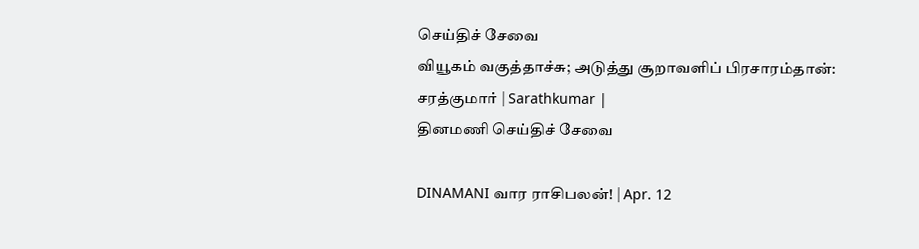செய்திச் சேவை
வியூகம் வகுத்தாச்சு; அடுத்து சூறாவளிப் பிரசாரம்தான்: சரத்குமார் | Sarathkumar |
தினமணி செய்திச் சேவை

DINAMANI வார ராசிபலன்! | Apr. 12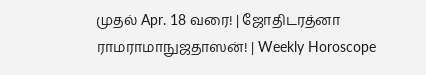முதல் Apr. 18 வரை! | ஜோதிடரத்னா ராமராமாநுஜதாஸன்! | Weekly Horoscope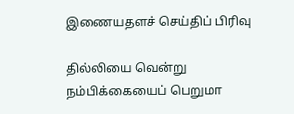இணையதளச் செய்திப் பிரிவு

தில்லியை வென்று நம்பிக்கையைப் பெறுமா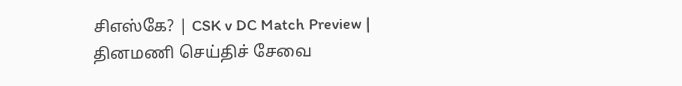சிஎஸ்கே? | CSK v DC Match Preview |
தினமணி செய்திச் சேவை